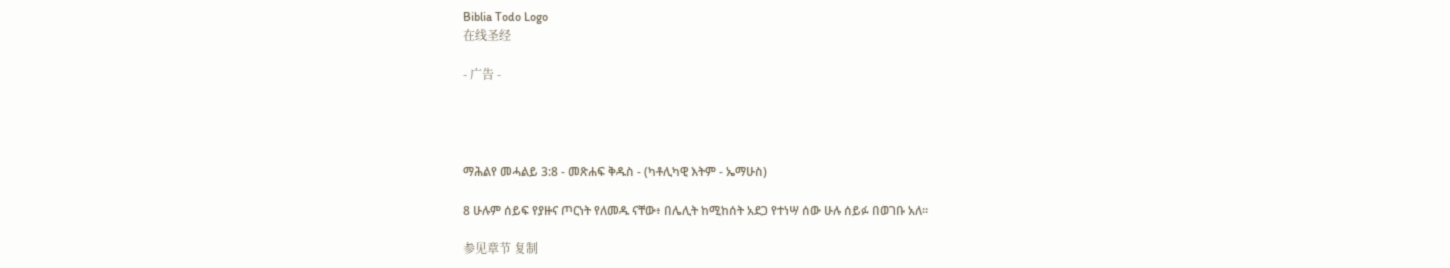Biblia Todo Logo
在线圣经

- 广告 -




ማሕልየ መሓልይ 3:8 - መጽሐፍ ቅዱስ - (ካቶሊካዊ እትም - ኤማሁስ)

8 ሁሉም ሰይፍ የያዙና ጦርነት የለመዱ ናቸው፥ በሌሊት ከሚከሰት አደጋ የተነሣ ሰው ሁሉ ሰይፉ በወገቡ አለ።

参见章节 复制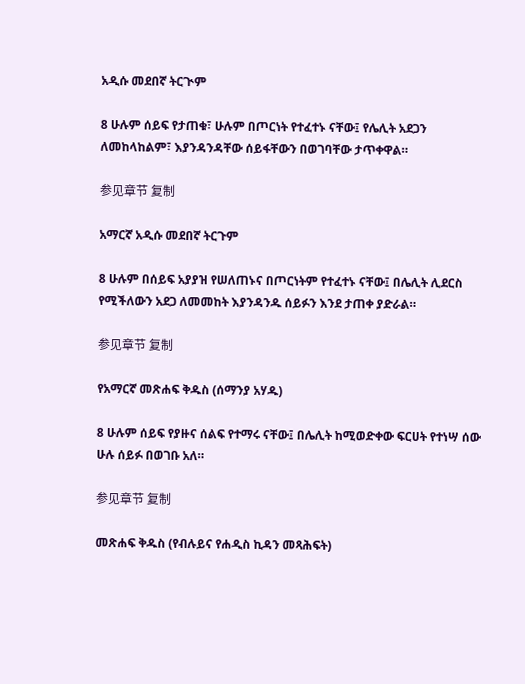አዲሱ መደበኛ ትርጒም

8 ሁሉም ሰይፍ የታጠቁ፣ ሁሉም በጦርነት የተፈተኑ ናቸው፤ የሌሊት አደጋን ለመከላከልም፣ እያንዳንዳቸው ሰይፋቸውን በወገባቸው ታጥቀዋል።

参见章节 复制

አማርኛ አዲሱ መደበኛ ትርጉም

8 ሁሉም በሰይፍ አያያዝ የሠለጠኑና በጦርነትም የተፈተኑ ናቸው፤ በሌሊት ሊደርስ የሚችለውን አደጋ ለመመከት እያንዳንዱ ሰይፉን እንደ ታጠቀ ያድራል።

参见章节 复制

የአማርኛ መጽሐፍ ቅዱስ (ሰማንያ አሃዱ)

8 ሁሉም ሰይፍ የያዙና ሰልፍ የተማሩ ናቸው፤ በሌሊት ከሚወድቀው ፍርሀት የተነሣ ሰው ሁሉ ሰይፉ በወገቡ አለ።

参见章节 复制

መጽሐፍ ቅዱስ (የብሉይና የሐዲስ ኪዳን መጻሕፍት)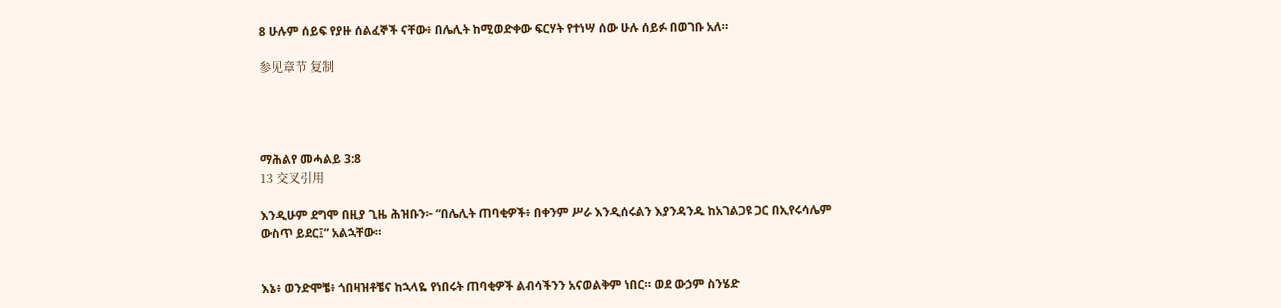8 ሁሉም ሰይፍ የያዙ ሰልፈኞች ናቸው፥ በሌሊት ከሚወድቀው ፍርሃት የተነሣ ሰው ሁሉ ሰይፉ በወገቡ አለ።

参见章节 复制




ማሕልየ መሓልይ 3:8
13 交叉引用

እንዲሁም ደግሞ በዚያ ጊዜ ሕዝቡን፦ “በሌሊት ጠባቂዎች፥ በቀንም ሥራ እንዲሰሩልን እያንዳንዱ ከአገልጋዩ ጋር በኢየሩሳሌም ውስጥ ይደር፤” አልኋቸው።


እኔ፥ ወንድሞቼ፥ ጎበዛዝቶቼና ከኋላዬ የነበሩት ጠባቂዎች ልብሳችንን አናወልቅም ነበር። ወደ ውኃም ስንሄድ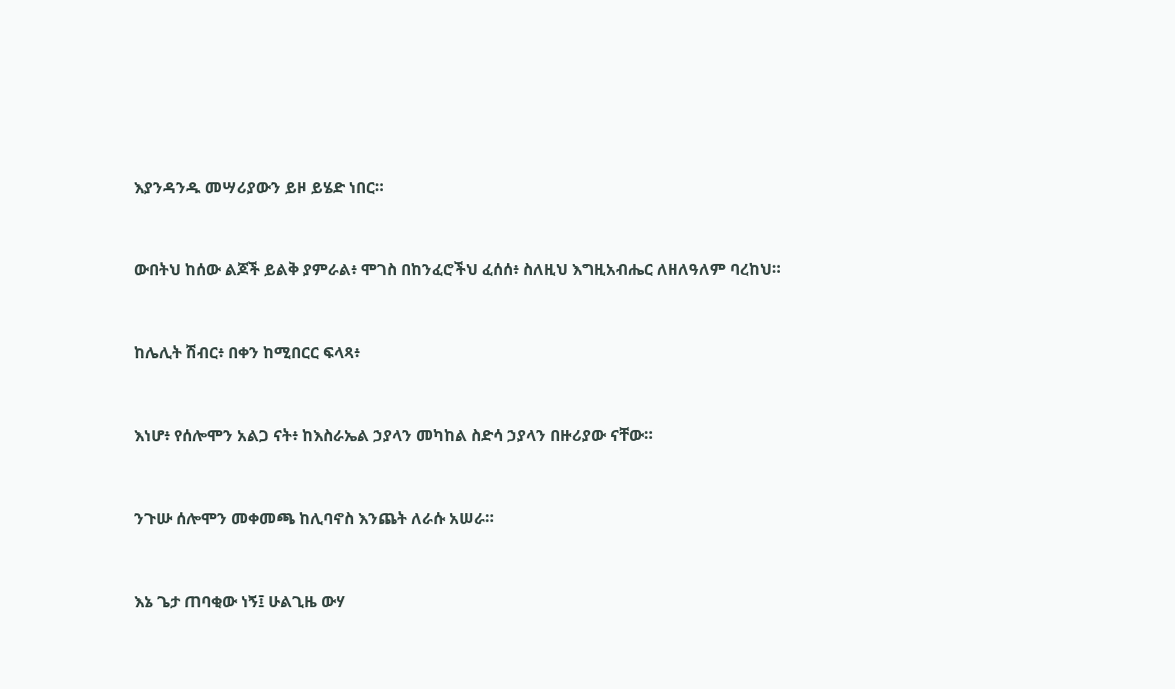እያንዳንዱ መሣሪያውን ይዞ ይሄድ ነበር።


ውበትህ ከሰው ልጆች ይልቅ ያምራል፥ ሞገስ በከንፈሮችህ ፈሰሰ፥ ስለዚህ እግዚአብሔር ለዘለዓለም ባረከህ።


ከሌሊት ሽብር፥ በቀን ከሚበርር ፍላጻ፥


እነሆ፥ የሰሎሞን አልጋ ናት፥ ከእስራኤል ኃያላን መካከል ስድሳ ኃያላን በዙሪያው ናቸው።


ንጉሡ ሰሎሞን መቀመጫ ከሊባኖስ እንጨት ለራሱ አሠራ።


እኔ ጌታ ጠባቂው ነኝ፤ ሁልጊዜ ውሃ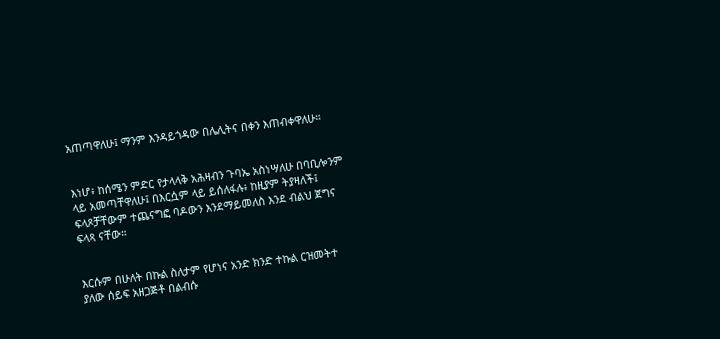አጠጣዋለሁ፤ ማንም እንዳይጎዳው በሌሊትና በቀን እጠብቀዋለሁ።


እነሆ፥ ከሰሜን ምድር የታላላቅ አሕዛብን ጉባኤ አስነሣለሁ በባቢሎንም ላይ አመጣቸዋለሁ፤ በእርሷም ላይ ይሰለፋሉ፥ ከዚያም ትያዛለች፤ ፍላጾቻቸውም ተጨናግፎ ባዶውን እንደማይመለስ እንደ ብልህ ጀግና ፍላጻ ናቸው።


እርሱም በሁለት በኩል ስለታም የሆነና አንድ ክንድ ተኩል ርዝመትተ ያለው ሰይፍ አዘጋጅቶ በልብሱ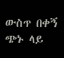ውስጥ በቀኝ ጭኑ ላይ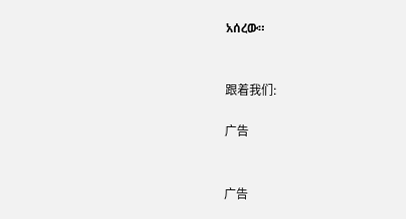አሰረው።


跟着我们:

广告


广告